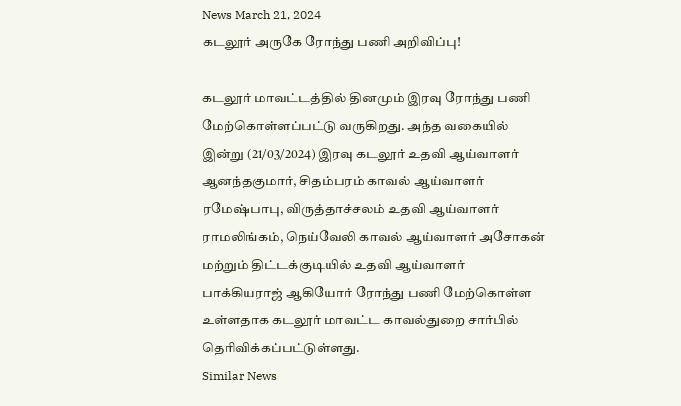News March 21, 2024
கடலூர் அருகே ரோந்து பணி அறிவிப்பு!

கடலூர் மாவட்டத்தில் தினமும் இரவு ரோந்து பணி மேற்கொள்ளப்பட்டு வருகிறது. அந்த வகையில் இன்று (21/03/2024) இரவு கடலூர் உதவி ஆய்வாளர் ஆனந்தகுமார், சிதம்பரம் காவல் ஆய்வாளர் ரமேஷ்பாபு, விருத்தாச்சலம் உதவி ஆய்வாளர் ராமலிங்கம், நெய்வேலி காவல் ஆய்வாளர் அசோகன் மற்றும் திட்டக்குடியில் உதவி ஆய்வாளர் பாக்கியராஜ் ஆகியோர் ரோந்து பணி மேற்கொள்ள உள்ளதாக கடலூர் மாவட்ட காவல்துறை சார்பில் தெரிவிக்கப்பட்டுள்ளது.
Similar News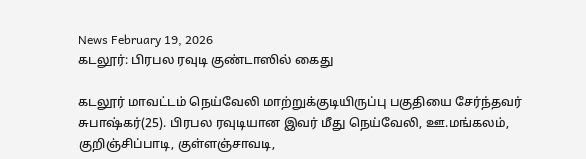News February 19, 2026
கடலூர்: பிரபல ரவுடி குண்டாஸில் கைது

கடலூர் மாவட்டம் நெய்வேலி மாற்றுக்குடியிருப்பு பகுதியை சேர்ந்தவர் சுபாஷ்கர்(25). பிரபல ரவுடியான இவர் மீது நெய்வேலி, ஊ.மங்கலம், குறிஞ்சிப்பாடி, குள்ளஞ்சாவடி,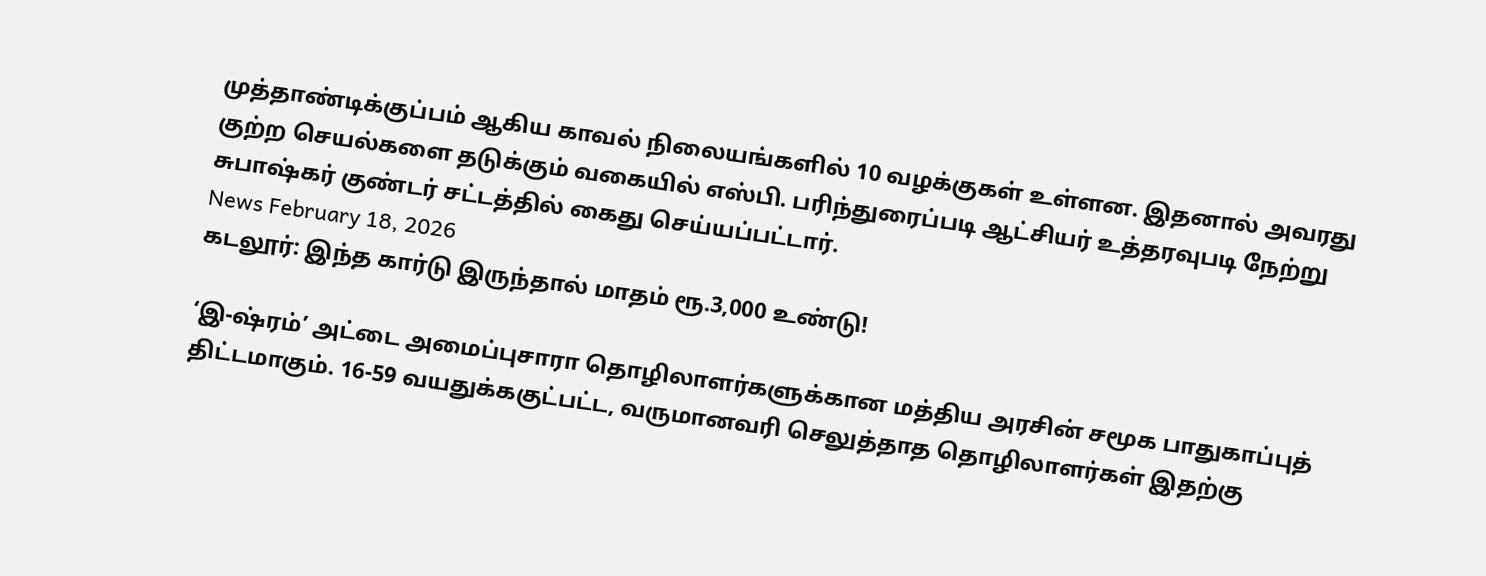முத்தாண்டிக்குப்பம் ஆகிய காவல் நிலையங்களில் 10 வழக்குகள் உள்ளன. இதனால் அவரது குற்ற செயல்களை தடுக்கும் வகையில் எஸ்பி. பரிந்துரைப்படி ஆட்சியர் உத்தரவுபடி நேற்று சுபாஷ்கர் குண்டர் சட்டத்தில் கைது செய்யப்பட்டார்.
News February 18, 2026
கடலூர்: இந்த கார்டு இருந்தால் மாதம் ரூ.3,000 உண்டு!

‘இ-ஷ்ரம்’ அட்டை அமைப்புசாரா தொழிலாளர்களுக்கான மத்திய அரசின் சமூக பாதுகாப்புத் திட்டமாகும். 16-59 வயதுக்ககுட்பட்ட, வருமானவரி செலுத்தாத தொழிலாளர்கள் இதற்கு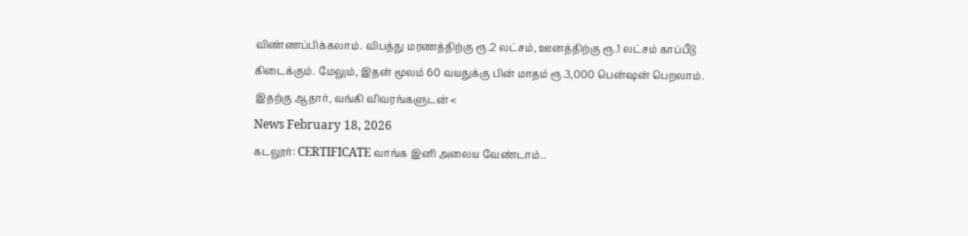விண்ணப்பிக்கலாம். விபத்து மரணத்திற்கு ரூ.2 லட்சம், ஊனத்திற்கு ரூ.1 லட்சம் காப்பீடு கிடைக்கும். மேலும், இதன் மூலம் 60 வயதுக்கு பின் மாதம் ரூ.3,000 பென்ஷன் பெறலாம். இதற்கு ஆதார், வங்கி விவரங்களுடன் <
News February 18, 2026
கடலூர்: CERTIFICATE வாங்க இனி அலைய வேண்டாம்..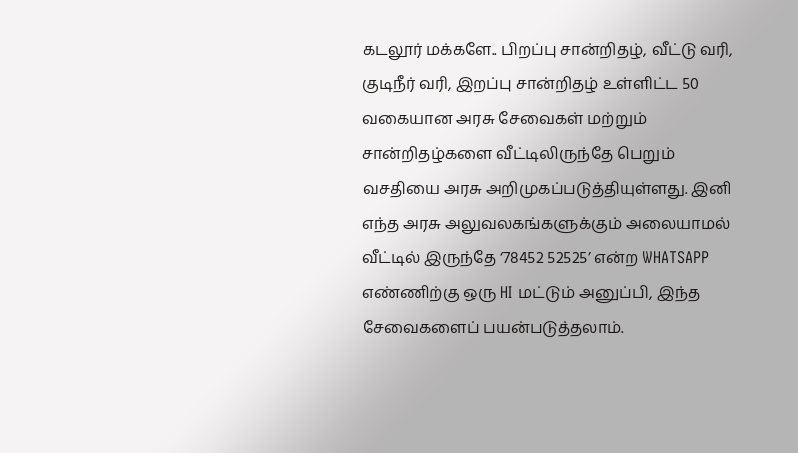கடலூர் மக்களே.. பிறப்பு சான்றிதழ், வீட்டு வரி, குடிநீர் வரி, இறப்பு சான்றிதழ் உள்ளிட்ட 50 வகையான அரசு சேவைகள் மற்றும் சான்றிதழ்களை வீட்டிலிருந்தே பெறும் வசதியை அரசு அறிமுகப்படுத்தியுள்ளது. இனி எந்த அரசு அலுவலகங்களுக்கும் அலையாமல் வீட்டில் இருந்தே ‘78452 52525’ என்ற WHATSAPP எண்ணிற்கு ஒரு HI மட்டும் அனுப்பி, இந்த சேவைகளைப் பயன்படுத்தலாம்.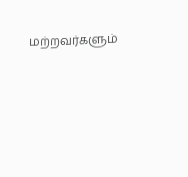மற்றவர்களும்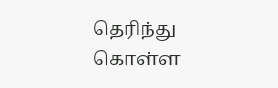தெரிந்து கொள்ள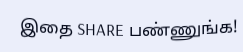இதை SHARE பண்ணுங்க!